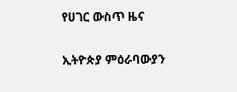የሀገር ውስጥ ዜና

ኢትዮጵያ ምዕራባውያን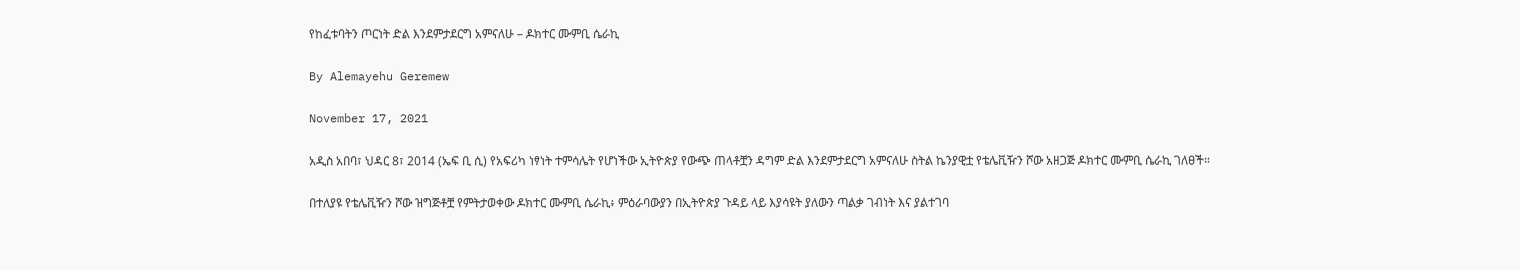የከፈቱባትን ጦርነት ድል እንደምታደርግ አምናለሁ – ዶክተር ሙምቢ ሴራኪ

By Alemayehu Geremew

November 17, 2021

አዲስ አበባ፣ ህዳር 8፣ 2014 (ኤፍ ቢ ሲ) የአፍሪካ ነፃነት ተምሳሌት የሆነችው ኢትዮጵያ የውጭ ጠላቶቿን ዳግም ድል እንደምታደርግ አምናለሁ ስትል ኬንያዊቷ የቴሌቪዥን ሾው አዘጋጅ ዶክተር ሙምቢ ሴራኪ ገለፀች።

በተለያዩ የቴሌቪዥን ሾው ዝግጅቶቿ የምትታወቀው ዶክተር ሙምቢ ሴራኪ፥ ምዕራባውያን በኢትዮጵያ ጉዳይ ላይ እያሳዩት ያለውን ጣልቃ ገብነት እና ያልተገባ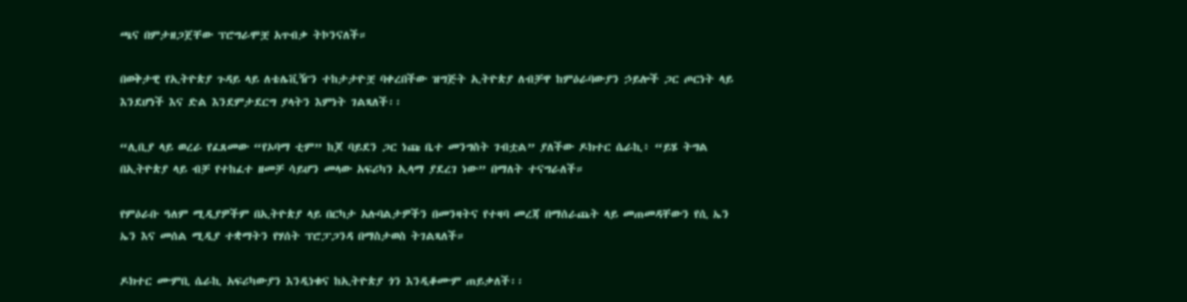ጫና በምታዘጋጀቸው ፕሮግራሞቿ አጥብቃ ትኮንናለች።

በወቅታዊ የኢትዮጵያ ጉዳይ ላይ ለቴሌቪዥን ተከታታዮቿ ባቀረበችው ዝግጅት ኢትዮጵያ ለብቻዋ ከምዕራባውያን ኃይሎች ጋር ጦርነት ላይ እንደሆነች እና ድል እንደምታደርግ ያላትን እምነት ገልጻለች፡፡

“ሊቢያ ላይ ወረራ የፈጸመው “የኦባማ ቲም” ከጆ ባይደን ጋር ነጩ ቤተ መንግስት ገብቷል” ያለችው ዶክተር ሴራኪ፥ “ይሄ ትግል በኢትዮጵያ ላይ ብቻ የተከፈተ ዘመቻ ሳይሆን መላው አፍሪካን ኢላማ ያደረገ ነው” በማለት ተናግራለች።

የምዕራቡ ዓለም ሚዲያዎችም በኢትዮጵያ ላይ በርካታ አሉባልታዎችን በመንዛትና የተዛባ መረጃ በማሰራጨት ላይ መጠመዳቸውን የሲ ኤን ኤን እና መሰል ሚዲያ ተቋማትን የሃሰት ፕሮፓጋንዳ በማስታወስ ትገልጻለች።

ዶክተር ሙምቢ ሴራኪ አፍሪካውያን እንዲነቁና ከኢትዮጵያ ጎን እንዲቆሙም ጠይቃለች፡፡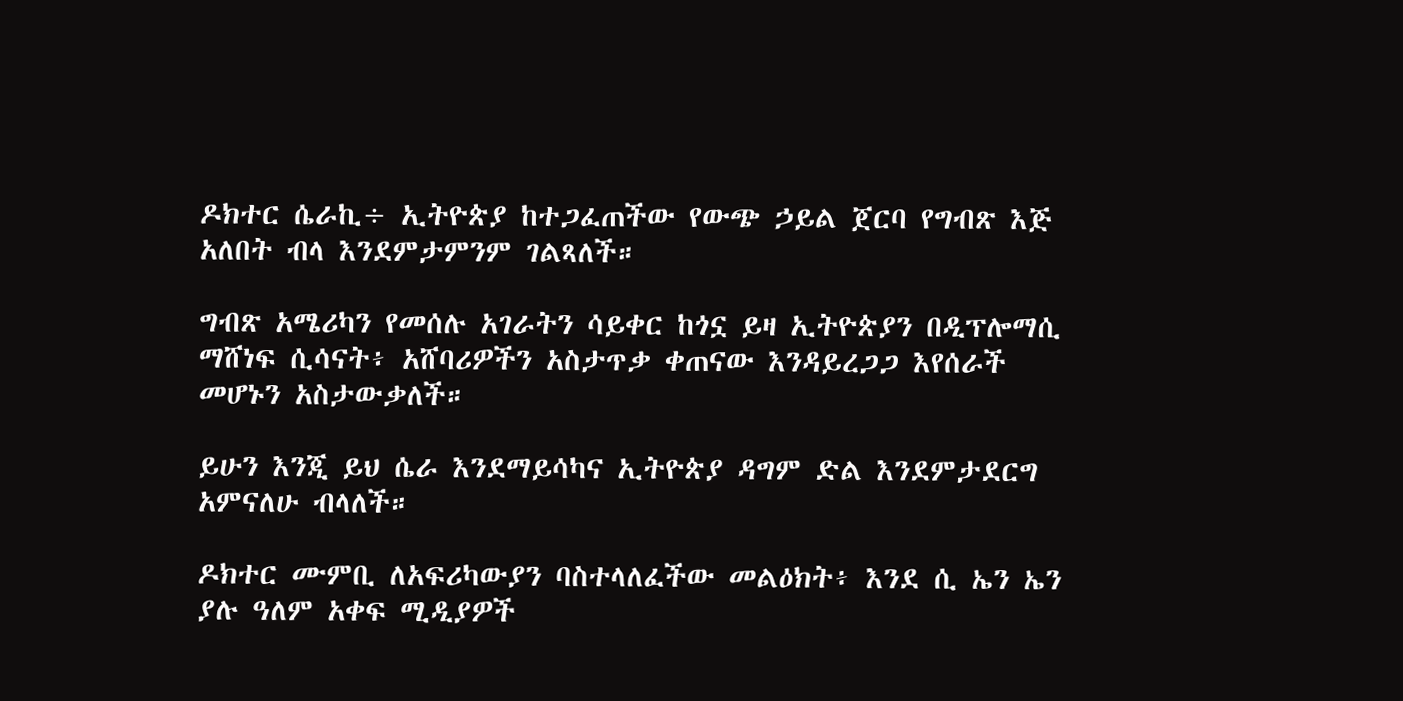ዶክተር ሴራኪ÷ ኢትዮጵያ ከተጋፈጠችው የውጭ ኃይል ጀርባ የግብጽ እጅ አለበት ብላ እንደምታምንም ገልጻለች።

ግብጽ አሜሪካን የመሰሉ አገራትን ሳይቀር ከጎኗ ይዛ ኢትዮጵያን በዲፕሎማሲ ማሸነፍ ሲሳናት፥ አሸባሪዎችን አስታጥቃ ቀጠናው እንዳይረጋጋ እየሰራች መሆኑን አስታውቃለች።

ይሁን እንጂ ይህ ሴራ እንደማይሳካና ኢትዮጵያ ዳግም ድል እንደምታደርግ አምናለሁ ብላለች።

ዶክተር ሙምቢ ለአፍሪካውያን ባስተላለፈችው መልዕክት፥ እንደ ሲ ኤን ኤን ያሉ ዓለም አቀፍ ሚዲያዎች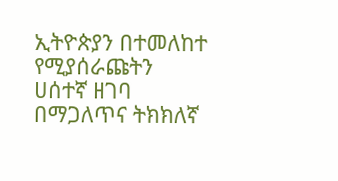ኢትዮጵያን በተመለከተ የሚያሰራጩትን ሀሰተኛ ዘገባ በማጋለጥና ትክክለኛ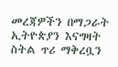መረጃዎችን በማጋራት ኢትዮጵያን እናግዛት ስትል ጥሪ ማቅረቧን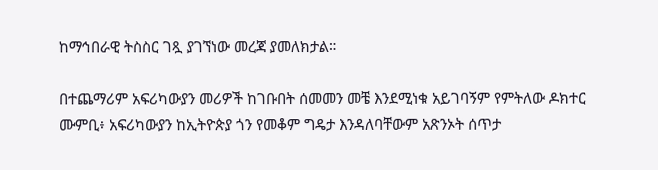ከማኅበራዊ ትስስር ገጿ ያገኘነው መረጃ ያመለክታል።

በተጨማሪም አፍሪካውያን መሪዎች ከገቡበት ሰመመን መቼ እንደሚነቁ አይገባኝም የምትለው ዶክተር ሙምቢ፥ አፍሪካውያን ከኢትዮጵያ ጎን የመቆም ግዴታ እንዳለባቸውም አጽንኦት ሰጥታ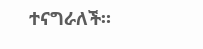ተናግራለች።